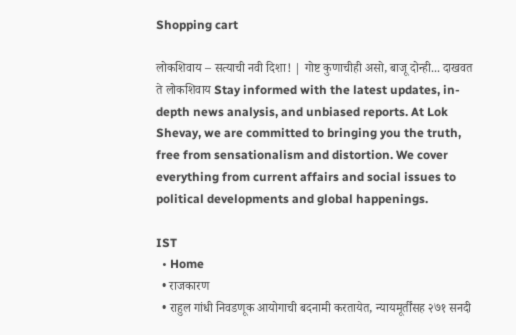Shopping cart

लोकशिवाय – सत्याची नवी दिशा! | गोष्ट कुणाचीही असो, बाजू दोन्ही... दाखवत ते लोकशिवाय Stay informed with the latest updates, in-depth news analysis, and unbiased reports. At Lok Shevay, we are committed to bringing you the truth, free from sensationalism and distortion. We cover everything from current affairs and social issues to political developments and global happenings.

IST
  • Home
  • राजकारण
  • राहुल गांधी निवडणूक आयोगाची बदनामी करतायेत, न्यायमूर्तींसह २७१ सनदी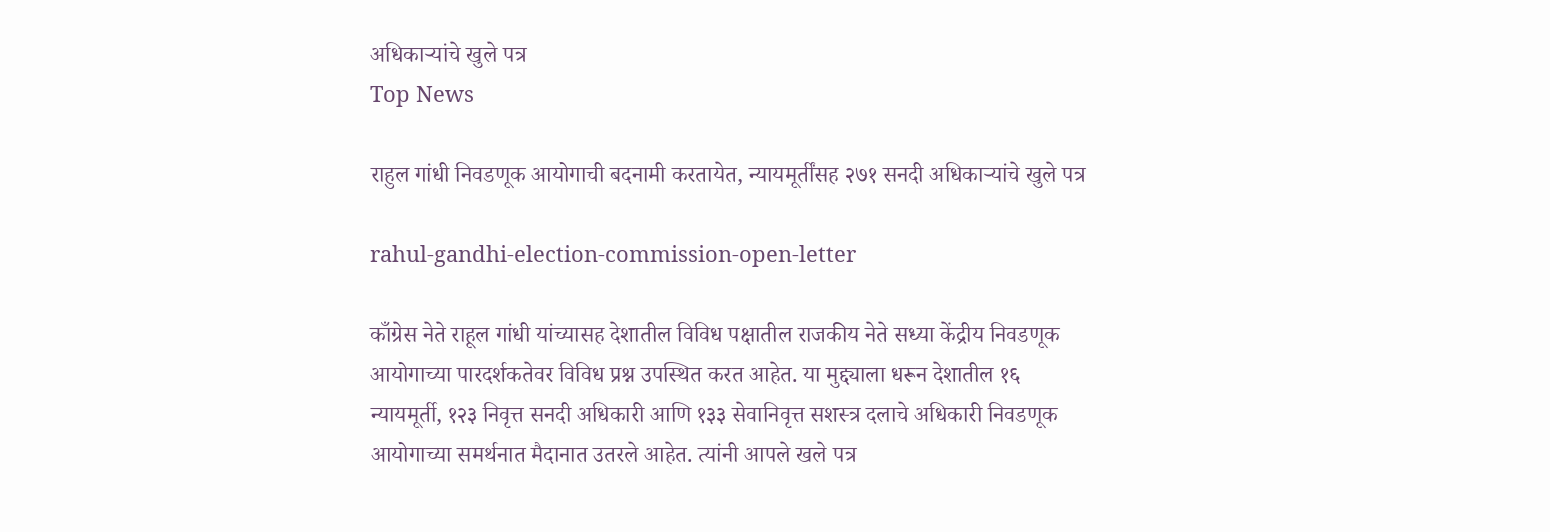अधिकाऱ्यांचे खुले पत्र
Top News

राहुल गांधी निवडणूक आयोगाची बदनामी करतायेत, न्यायमूर्तींसह २७१ सनदी अधिकाऱ्यांचे खुले पत्र

rahul-gandhi-election-commission-open-letter

काँग्रेस नेते राहूल गांधी यांच्यासह देशातील विविध पक्षातील राजकीय नेते सध्या केंद्रीय निवडणूक आयोगाच्या पारदर्शकतेवर विविध प्रश्न उपस्थित करत आहेत. या मुद्द्याला धरून देशातील १६ न्यायमूर्ती, १२३ निवृत्त सनदी अधिकारी आणि १३३ सेवानिवृत्त सशस्त्र दलाचे अधिकारी निवडणूक आयोगाच्या समर्थनात मैदानात उतरले आहेत. त्यांनी आपले खले पत्र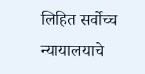लिहित सर्वोच्च न्यायालयाचे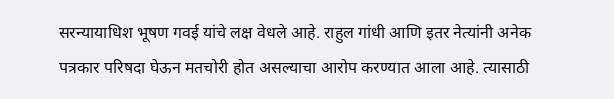सरन्यायाधिश भूषण गवई यांचे लक्ष वेधले आहे. राहुल गांधी आणि इतर नेत्यांनी अनेक पत्रकार परिषदा घेऊन मतचोरी होत असल्याचा आरोप करण्यात आला आहे. त्यासाठी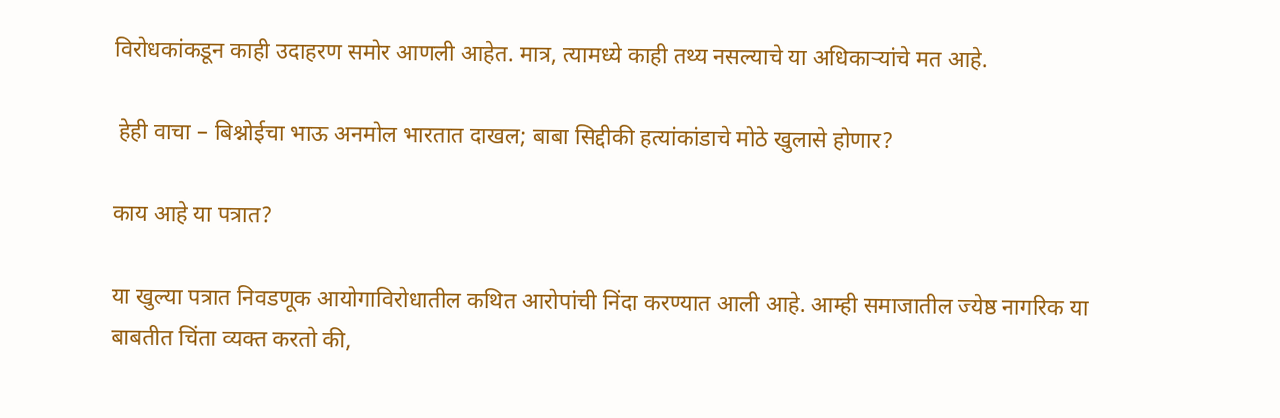विरोधकांकडून काही उदाहरण समोर आणली आहेत. मात्र, त्यामध्ये काही तथ्य नसल्याचे या अधिकाऱ्यांचे मत आहे.

 हेही वाचा – बिश्नोईचा भाऊ अनमोल भारतात दाखल; बाबा सिद्दीकी हत्यांकांडाचे मोठे खुलासे होणार?

काय आहे या पत्रात?

या खुल्या पत्रात निवडणूक आयोगाविरोधातील कथित आरोपांची निंदा करण्यात आली आहे. आम्ही समाजातील ज्येष्ठ नागरिक या बाबतीत चिंता व्यक्त करतो की,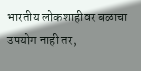भारतीय लोकशाहीवर बळाचा उपयोग नाही तर,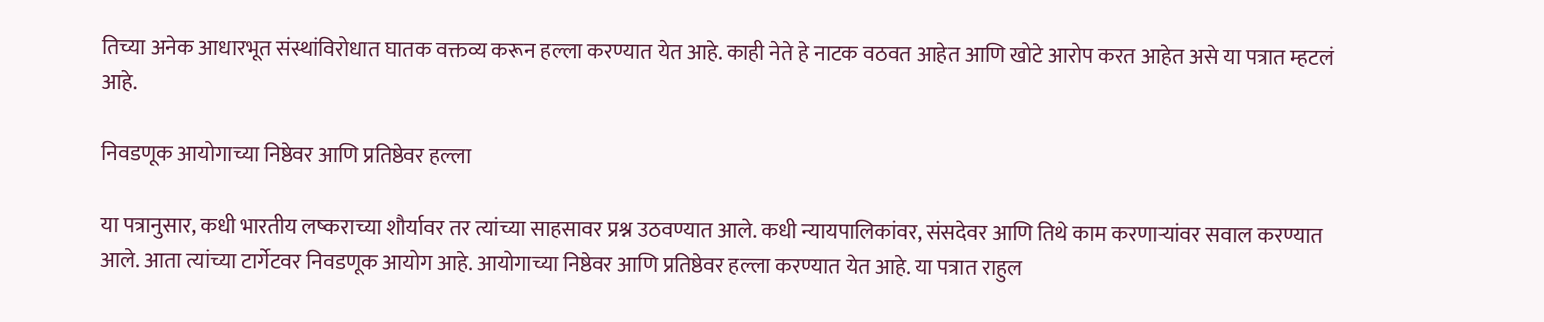तिच्या अनेक आधारभूत संस्थांविरोधात घातक वक्तव्य करून हल्ला करण्यात येत आहे. काही नेते हे नाटक वठवत आहेत आणि खोटे आरोप करत आहेत असे या पत्रात म्हटलं आहे.

निवडणूक आयोगाच्या निष्ठेवर आणि प्रतिष्ठेवर हल्ला

या पत्रानुसार, कधी भारतीय लष्कराच्या शौर्यावर तर त्यांच्या साहसावर प्रश्न उठवण्यात आले. कधी न्यायपालिकांवर, संसदेवर आणि तिथे काम करणाऱ्यांवर सवाल करण्यात आले. आता त्यांच्या टार्गेटवर निवडणूक आयोग आहे. आयोगाच्या निष्ठेवर आणि प्रतिष्ठेवर हल्ला करण्यात येत आहे. या पत्रात राहुल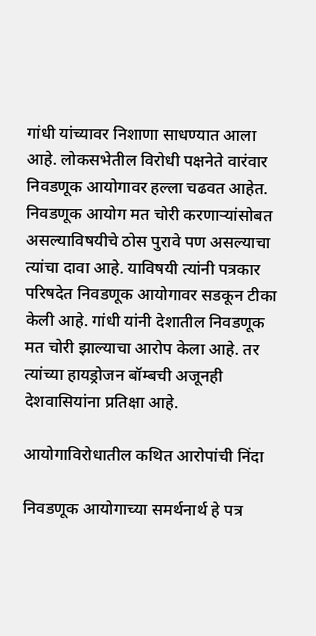गांधी यांच्यावर निशाणा साधण्यात आला आहे. लोकसभेतील विरोधी पक्षनेते वारंवार निवडणूक आयोगावर हल्ला चढवत आहेत. निवडणूक आयोग मत चोरी करणाऱ्यांसोबत असल्याविषयीचे ठोस पुरावे पण असल्याचा त्यांचा दावा आहे. याविषयी त्यांनी पत्रकार परिषदेत निवडणूक आयोगावर सडकून टीका केली आहे. गांधी यांनी देशातील निवडणूक मत चोरी झाल्याचा आरोप केला आहे. तर त्यांच्या हायड्रोजन बॉम्बची अजूनही देशवासियांना प्रतिक्षा आहे.

आयोगाविरोधातील कथित आरोपांची निंदा

निवडणूक आयोगाच्या समर्थनार्थ हे पत्र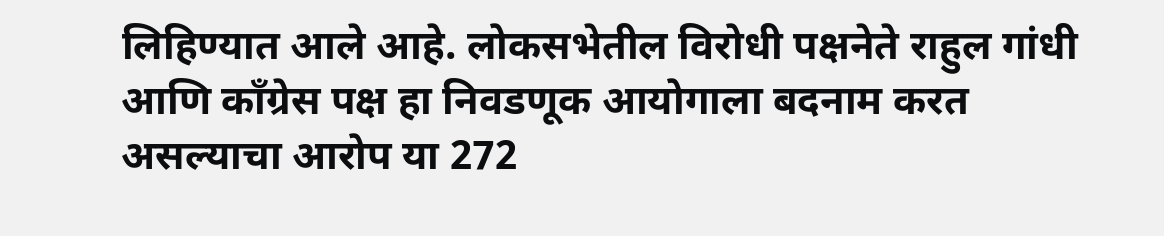लिहिण्यात आले आहे. लोकसभेतील विरोधी पक्षनेते राहुल गांधी आणि काँग्रेस पक्ष हा निवडणूक आयोगाला बदनाम करत असल्याचा आरोप या 272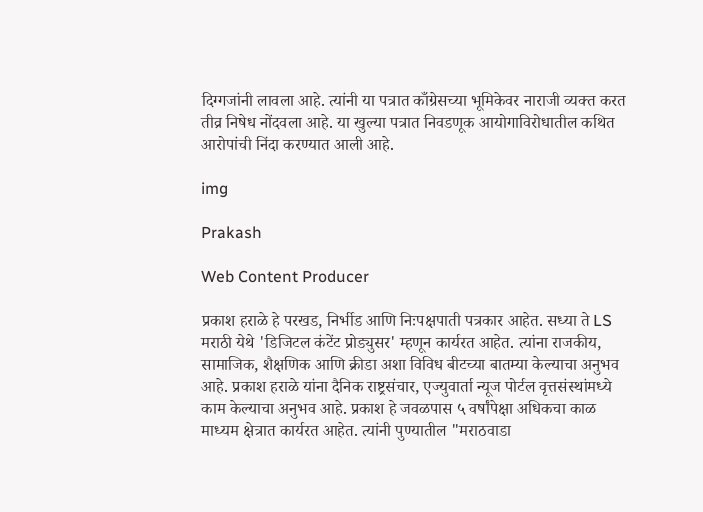दिग्गजांनी लावला आहे. त्यांनी या पत्रात काँग्रेसच्या भूमिकेवर नाराजी व्यक्त करत तीव्र निषेध नोंदवला आहे. या खुल्या पत्रात निवडणूक आयोगाविरोधातील कथित आरोपांची निंदा करण्यात आली आहे.

img

Prakash

Web Content Producer

प्रकाश हराळे हे परखड, निर्भीड आणि निःपक्षपाती पत्रकार आहेत. सध्या ते LS मराठी येथे 'डिजिटल कंटेंट प्रोड्युसर' म्हणून कार्यरत आहेत. त्यांना राजकीय, सामाजिक, शैक्षणिक आणि क्रीडा अशा विविध बीटच्या बातम्या केल्याचा अनुभव आहे. प्रकाश हराळे यांना दैनिक राष्ट्रसंचार, एज्युवार्ता न्यूज पोर्टल वृत्तसंस्थांमध्ये काम केल्याचा अनुभव आहे. प्रकाश हे जवळपास ५ वर्षांपेक्षा अधिकचा काळ माध्यम क्षेत्रात कार्यरत आहेत. त्यांनी पुण्यातील "मराठवाडा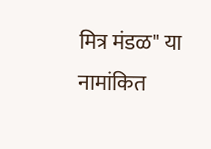मित्र मंडळ" या नामांकित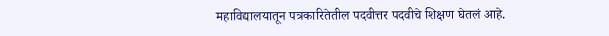महाविद्यालयातून पत्रकारितेतील पदवीत्तर पदवीचे शिक्षण घेतलं आहे.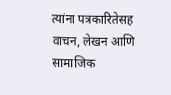त्यांना पत्रकारितेसह वाचन, लेखन आणि सामाजिक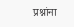प्रश्नांना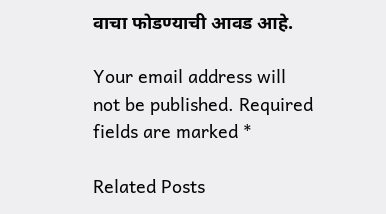वाचा फोडण्याची आवड आहे.

Your email address will not be published. Required fields are marked *

Related Posts